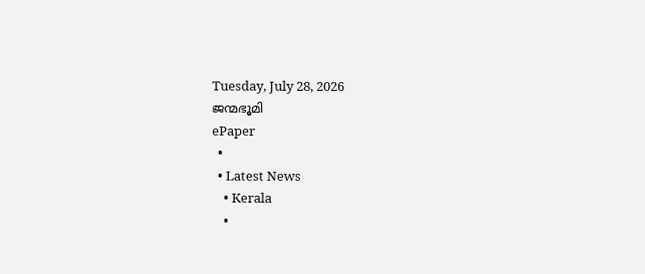Tuesday, July 28, 2026
ജന്മഭൂമി
ePaper
  •
  • Latest News
    • Kerala
    •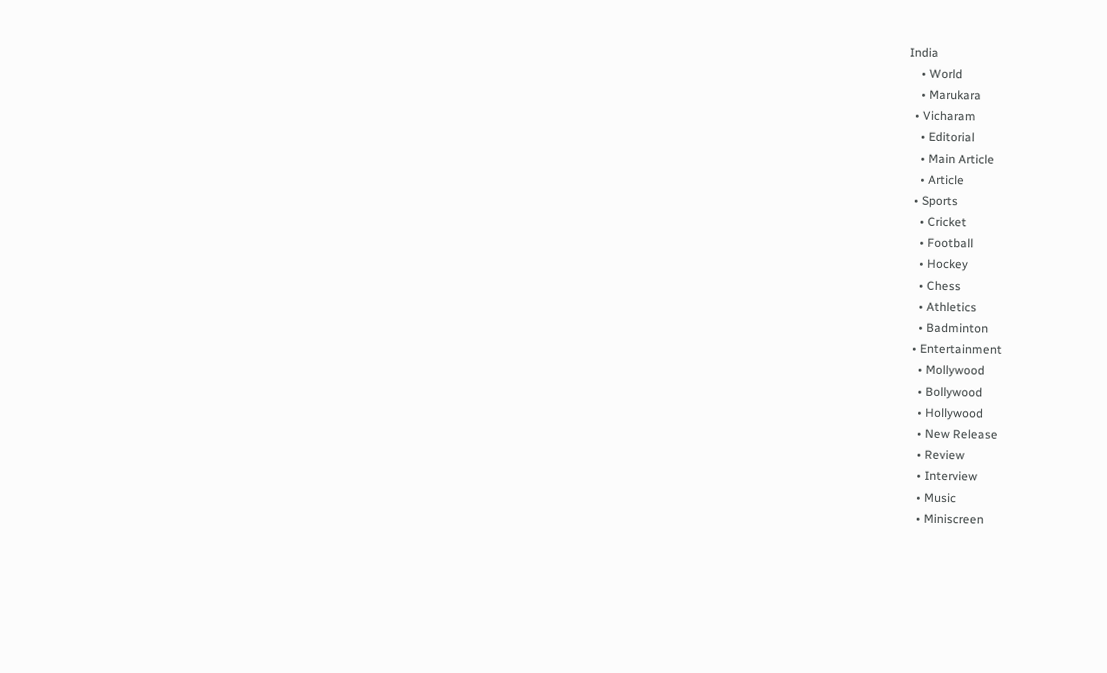India
    • World
    • Marukara
  • Vicharam
    • Editorial
    • Main Article
    • Article
  • Sports
    • Cricket
    • Football
    • Hockey
    • Chess
    • Athletics
    • Badminton
  • Entertainment
    • Mollywood
    • Bollywood
    • Hollywood
    • New Release
    • Review
    • Interview
    • Music
    • Miniscreen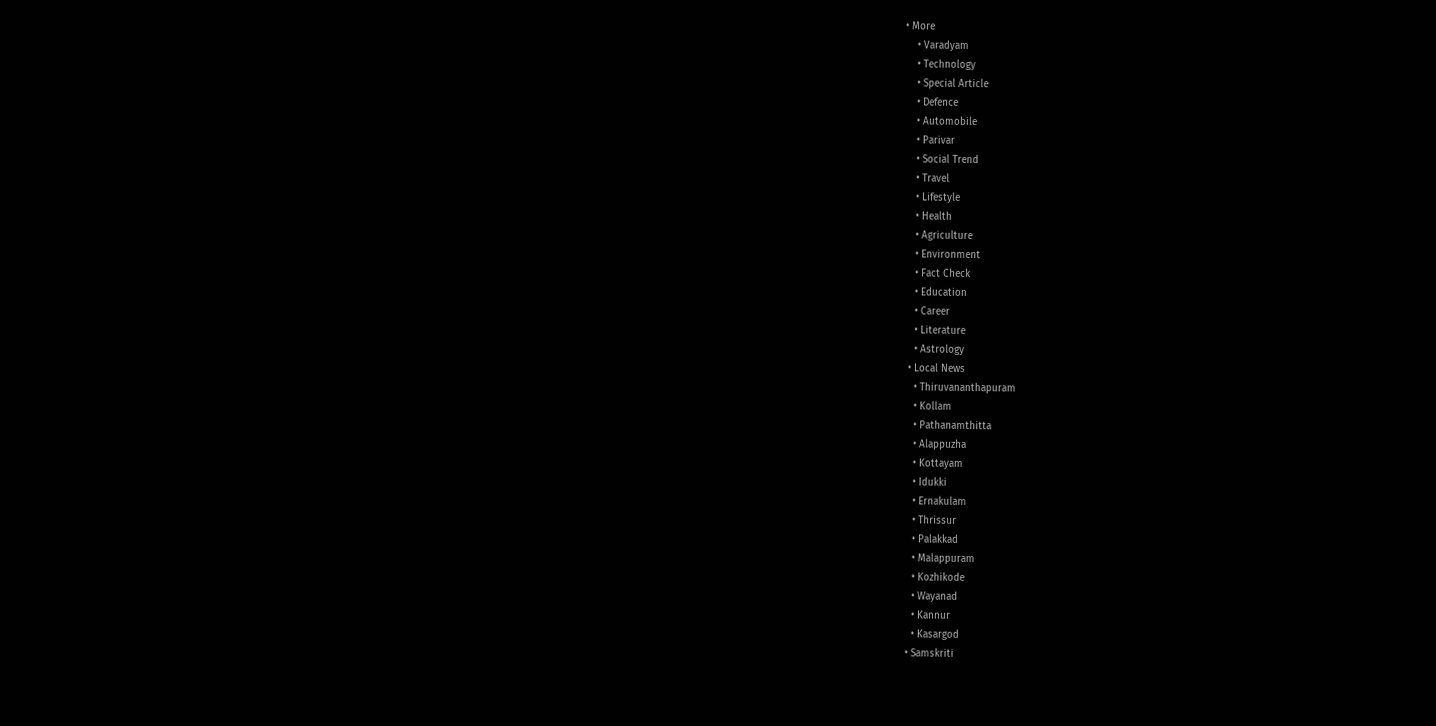• More
    • Varadyam
    • Technology
    • Special Article
    • Defence
    • Automobile
    • Parivar
    • Social Trend
    • Travel
    • Lifestyle
    • Health
    • Agriculture
    • Environment
    • Fact Check
    • Education
    • Career
    • Literature
    • Astrology
  • Local News
    • Thiruvananthapuram
    • Kollam
    • Pathanamthitta
    • Alappuzha
    • Kottayam
    • Idukki
    • Ernakulam
    • Thrissur
    • Palakkad
    • Malappuram
    • Kozhikode
    • Wayanad
    • Kannur
    • Kasargod
  • Samskriti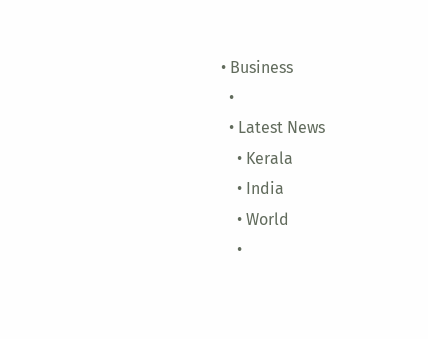• Business
  •
  • Latest News
    • Kerala
    • India
    • World
    •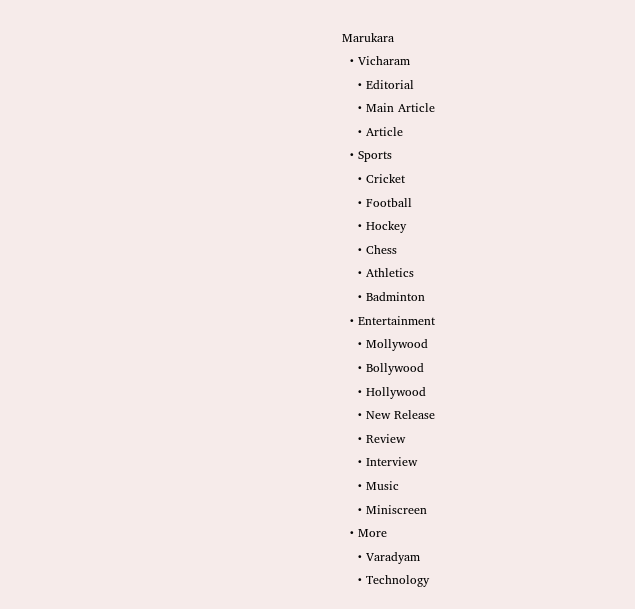Marukara
  • Vicharam
    • Editorial
    • Main Article
    • Article
  • Sports
    • Cricket
    • Football
    • Hockey
    • Chess
    • Athletics
    • Badminton
  • Entertainment
    • Mollywood
    • Bollywood
    • Hollywood
    • New Release
    • Review
    • Interview
    • Music
    • Miniscreen
  • More
    • Varadyam
    • Technology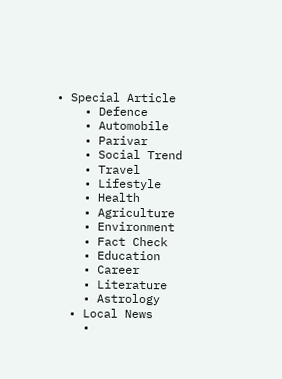• Special Article
    • Defence
    • Automobile
    • Parivar
    • Social Trend
    • Travel
    • Lifestyle
    • Health
    • Agriculture
    • Environment
    • Fact Check
    • Education
    • Career
    • Literature
    • Astrology
  • Local News
    •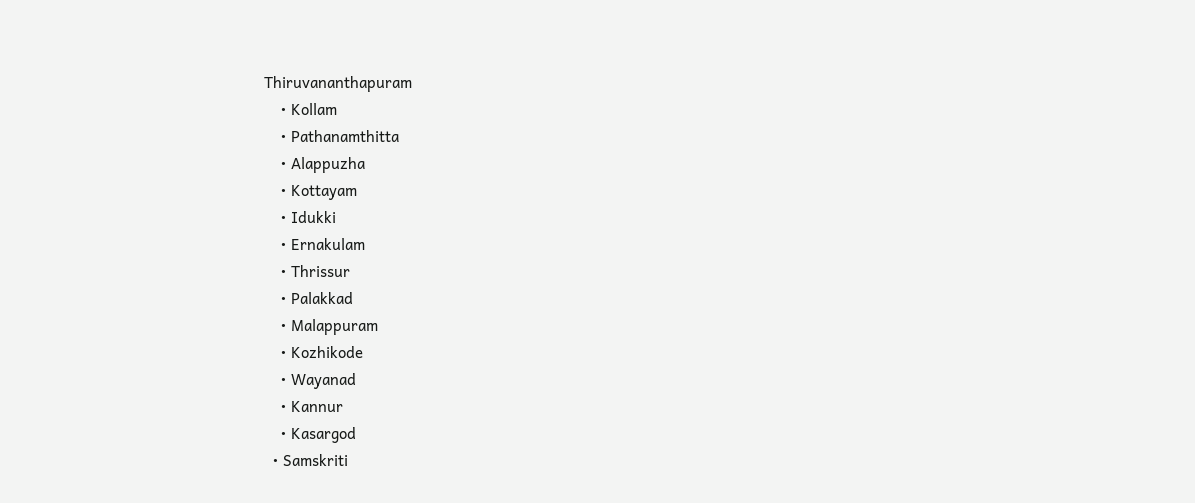Thiruvananthapuram
    • Kollam
    • Pathanamthitta
    • Alappuzha
    • Kottayam
    • Idukki
    • Ernakulam
    • Thrissur
    • Palakkad
    • Malappuram
    • Kozhikode
    • Wayanad
    • Kannur
    • Kasargod
  • Samskriti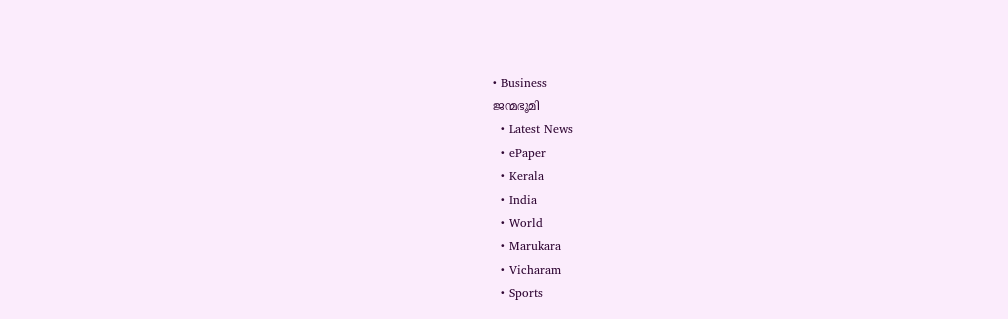• Business
ജന്മഭൂമി
  • Latest News
  • ePaper
  • Kerala
  • India
  • World
  • Marukara
  • Vicharam
  • Sports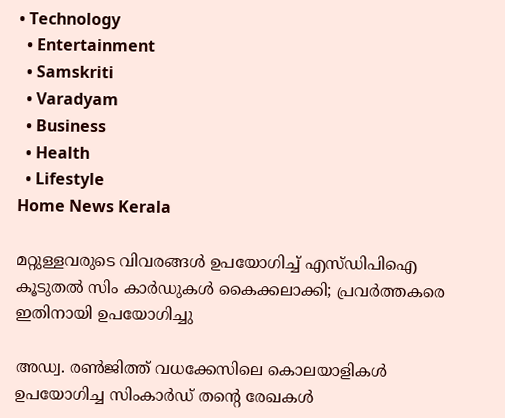• Technology
  • Entertainment
  • Samskriti
  • Varadyam
  • Business
  • Health
  • Lifestyle
Home News Kerala

മറ്റുള്ളവരുടെ വിവരങ്ങള്‍ ഉപയോഗിച്ച് എസ്ഡിപിഐ കൂടുതല്‍ സിം കാര്‍ഡുകള്‍ കൈക്കലാക്കി; പ്രവര്‍ത്തകരെ ഇതിനായി ഉപയോഗിച്ചു

അഡ്വ. രണ്‍ജിത്ത് വധക്കേസിലെ കൊലയാളികള്‍ ഉപയോഗിച്ച സിംകാര്‍ഡ് തന്റെ രേഖകള്‍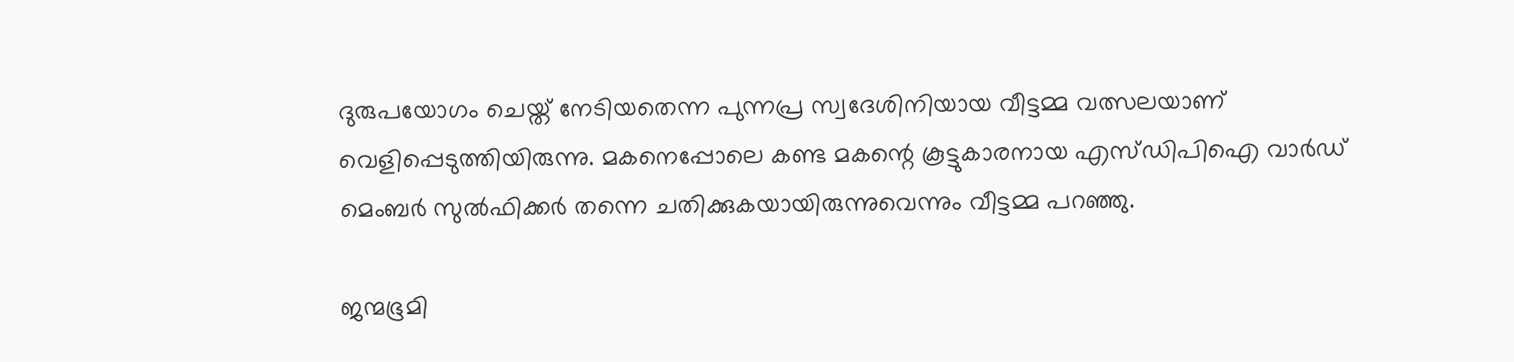ദുരുപയോഗം ചെയ്ത് നേടിയതെന്ന പുന്നപ്ര സ്വദേശിനിയായ വീട്ടമ്മ വത്സലയാണ് വെളിപ്പെടുത്തിയിരുന്നു. മകനെപ്പോലെ കണ്ട മകന്റെ കൂട്ടുകാരനായ എസ്ഡിപിഐ വാര്‍ഡ് മെംബര്‍ സുല്‍ഫിക്കര്‍ തന്നെ ചതിക്കുകയായിരുന്നുവെന്നും വീട്ടമ്മ പറഞ്ഞു.

ജന്മഭൂമി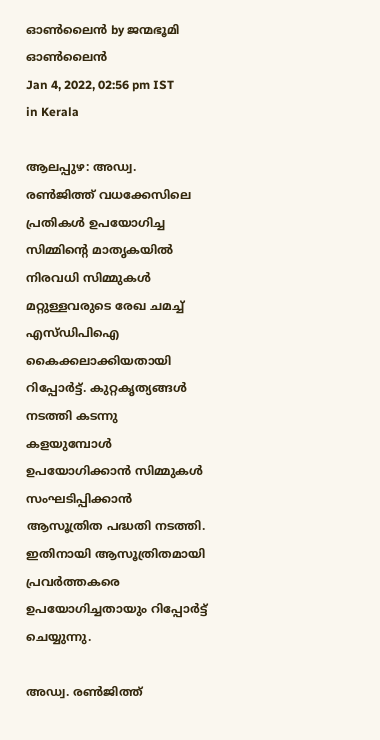ഓണ്‍ലൈന്‍ by ജന്മഭൂമി ഓണ്‍ലൈന്‍
Jan 4, 2022, 02:56 pm IST
in Kerala

ആലപ്പുഴ: അഡ്വ. രണ്‍ജിത്ത് വധക്കേസിലെ പ്രതികള്‍ ഉപയോഗിച്ച സിമ്മിന്റെ മാതൃകയില്‍ നിരവധി സിമ്മുകള്‍ മറ്റുള്ളവരുടെ രേഖ ചമച്ച് എസ്ഡിപിഐ കൈക്കലാക്കിയതായി റിപ്പോര്‍ട്ട്. കുറ്റകൃത്യങ്ങള്‍ നടത്തി കടന്നു കളയുമ്പോള്‍ ഉപയോഗിക്കാന്‍ സിമ്മുകള്‍ സംഘടിപ്പിക്കാന്‍ ആസൂത്രിത പദ്ധതി നടത്തി. ഇതിനായി ആസൂത്രിതമായി പ്രവര്‍ത്തകരെ ഉപയോഗിച്ചതായും റിപ്പോര്‍ട്ട് ചെയ്യുന്നു.

അഡ്വ. രണ്‍ജിത്ത്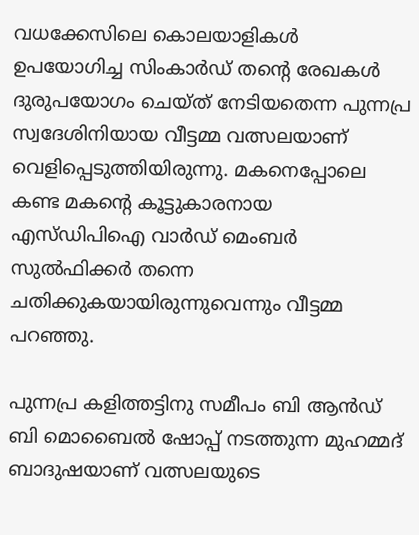വധക്കേസിലെ കൊലയാളികള്‍ ഉപയോഗിച്ച സിംകാര്‍ഡ് തന്റെ രേഖകള്‍ ദുരുപയോഗം ചെയ്ത് നേടിയതെന്ന പുന്നപ്ര സ്വദേശിനിയായ വീട്ടമ്മ വത്സലയാണ് വെളിപ്പെടുത്തിയിരുന്നു. മകനെപ്പോലെ കണ്ട മകന്റെ കൂട്ടുകാരനായ എസ്ഡിപിഐ വാര്‍ഡ് മെംബര്‍ സുല്‍ഫിക്കര്‍ തന്നെ ചതിക്കുകയായിരുന്നുവെന്നും വീട്ടമ്മ പറഞ്ഞു.

പുന്നപ്ര കളിത്തട്ടിനു സമീപം ബി ആന്‍ഡ് ബി മൊബൈല്‍ ഷോപ്പ് നടത്തുന്ന മുഹമ്മദ് ബാദുഷയാണ് വത്സലയുടെ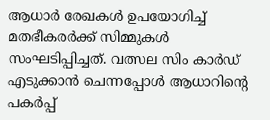ആധാര്‍ രേഖകള്‍ ഉപയോഗിച്ച് മതഭീകരര്‍ക്ക് സിമ്മുകള്‍ സംഘടിപ്പിച്ചത്. വത്സല സിം കാര്‍ഡ് എടുക്കാന്‍ ചെന്നപ്പോള്‍ ആധാറിന്റെ പകര്‍പ്പ്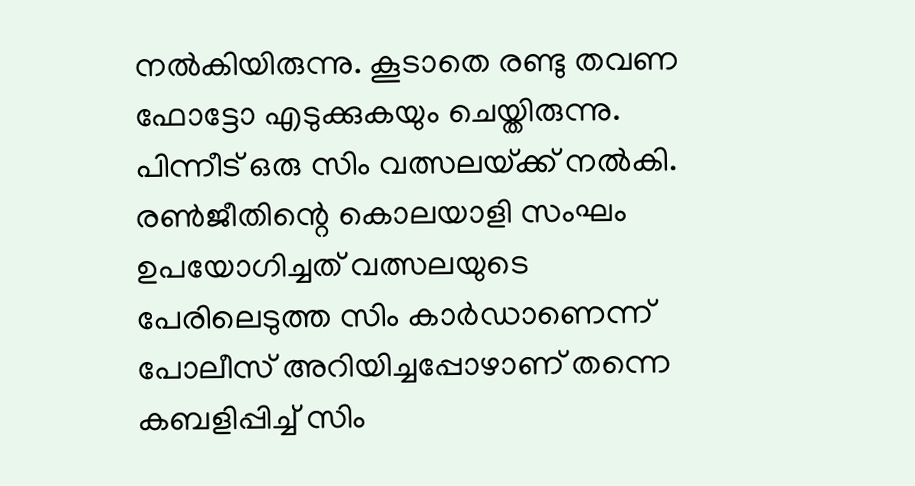നല്‍കിയിരുന്നു. കൂടാതെ രണ്ടു തവണ ഫോട്ടോ എടുക്കുകയും ചെയ്തിരുന്നു. പിന്നീട് ഒരു സിം വത്സലയ്‌ക്ക് നല്‍കി. രണ്‍ജീതിന്റെ കൊലയാളി സംഘം ഉപയോഗിച്ചത് വത്സലയുടെ പേരിലെടുത്ത സിം കാര്‍ഡാണെന്ന് പോലീസ് അറിയിച്ചപ്പോഴാണ് തന്നെ കബളിപ്പിച്ച് സിം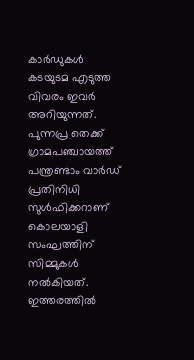കാര്‍ഡുകള്‍ കടയുടമ എടുത്ത വിവരം ഇവര്‍ അറിയുന്നത്. പുന്നപ്ര തെക്ക് ഗ്രാമപഞ്ചായത്ത് പന്ത്രണ്ടാം വാര്‍ഡ് പ്രതിനിധി സുള്‍ഫിക്കറാണ് കൊലയാളി സംഘത്തിന് സിമ്മുകള്‍ നല്‍കിയത്. ഇത്തരത്തില്‍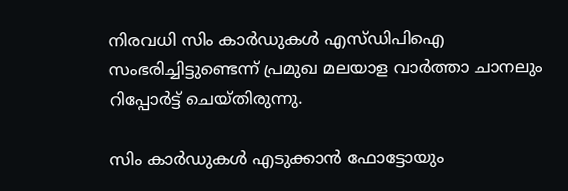നിരവധി സിം കാര്‍ഡുകള്‍ എസ്ഡിപിഐ സംഭരിച്ചിട്ടുണ്ടെന്ന് പ്രമുഖ മലയാള വാര്‍ത്താ ചാനലും റിപ്പോര്‍ട്ട് ചെയ്തിരുന്നു.

സിം കാര്‍ഡുകള്‍ എടുക്കാന്‍ ഫോട്ടോയും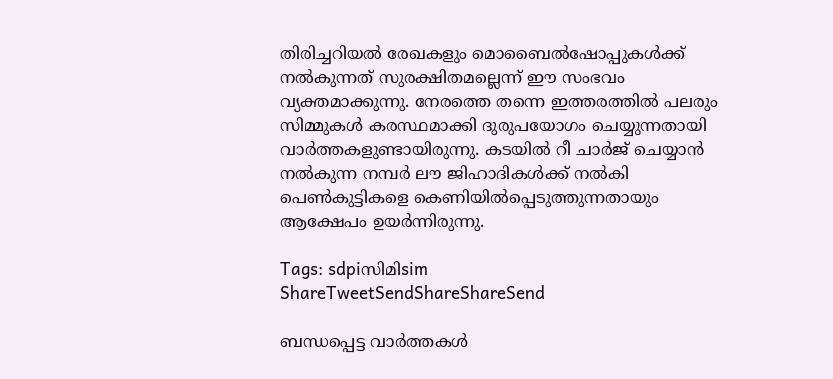തിരിച്ചറിയല്‍ രേഖകളും മൊബൈല്‍ഷോപ്പുകള്‍ക്ക് നല്‍കുന്നത് സുരക്ഷിതമല്ലെന്ന് ഈ സംഭവം വ്യക്തമാക്കുന്നു. നേരത്തെ തന്നെ ഇത്തരത്തില്‍ പലരും സിമ്മുകള്‍ കരസ്ഥമാക്കി ദുരുപയോഗം ചെയ്യുന്നതായി വാര്‍ത്തകളുണ്ടായിരുന്നു. കടയില്‍ റീ ചാര്‍ജ് ചെയ്യാന്‍ നല്‍കുന്ന നമ്പര്‍ ലൗ ജിഹാദികള്‍ക്ക് നല്‍കി പെണ്‍കുട്ടികളെ കെണിയില്‍പ്പെടുത്തുന്നതായും ആക്ഷേപം ഉയര്‍ന്നിരുന്നു.

Tags: sdpiസിമിsim
ShareTweetSendShareShareSend

ബന്ധപ്പെട്ട വാര്‍ത്തകള്‍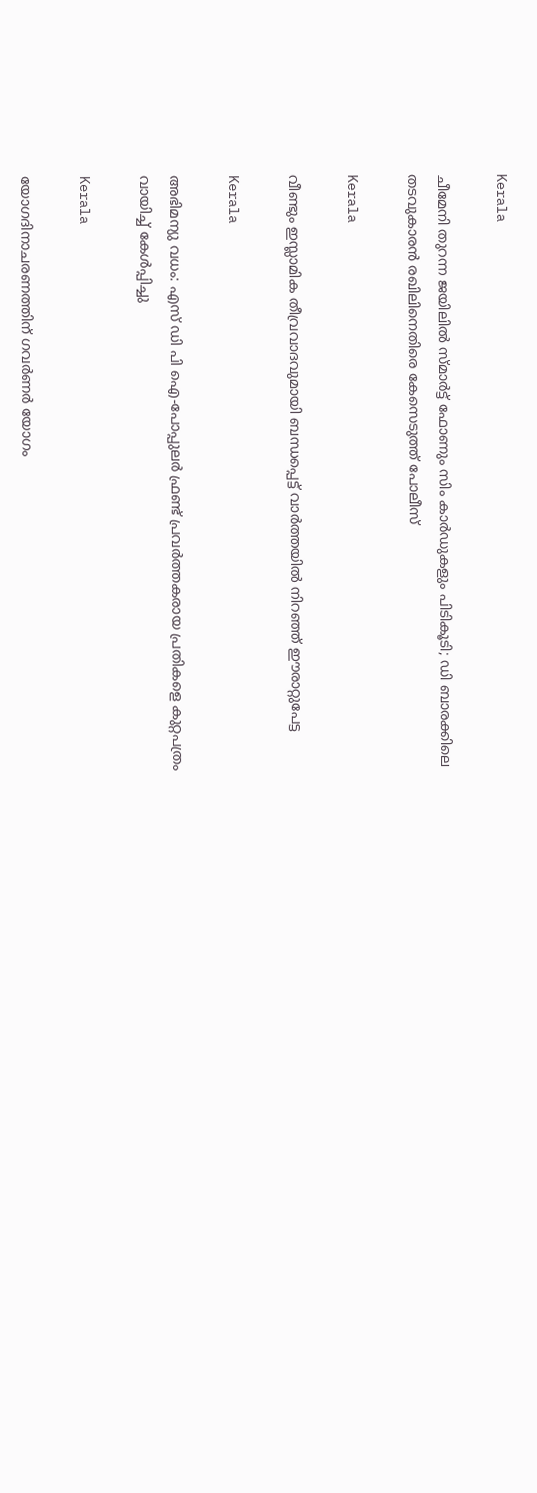Kerala

ചീമേനി തുറന്ന ജയിലിൽ സ്മാർട്ട് ഫോണും സിം കാർഡുകളും പിടികൂടി; ഡി ബാരക്കിലെ തടവുകാരൻ രഖിലിനെതിരെ കേസെടുത്ത് പോലീസ്

Kerala

വീണ്ടും ഇസ്ലാമിക തീവ്രവാദവുമായി ബന്ധപ്പെട്ട് വാര്‍ത്തയില്‍ നിറഞ്ഞ് ഈരാറ്റുപേട്ട

Kerala

അഭിമന്യു വധം: എസ് ഡി പി ഐ-പോപ്പുലര്‍ ഫ്രണ്ട് പ്രവര്‍ത്തകരായ പ്രതികളെ കുറ്റപത്രം വായിച്ച് കേള്‍പ്പിച്ചു

Kerala

യോഗദിനാചരണത്തിന് ഗവര്‍ണര്‍ യോഗം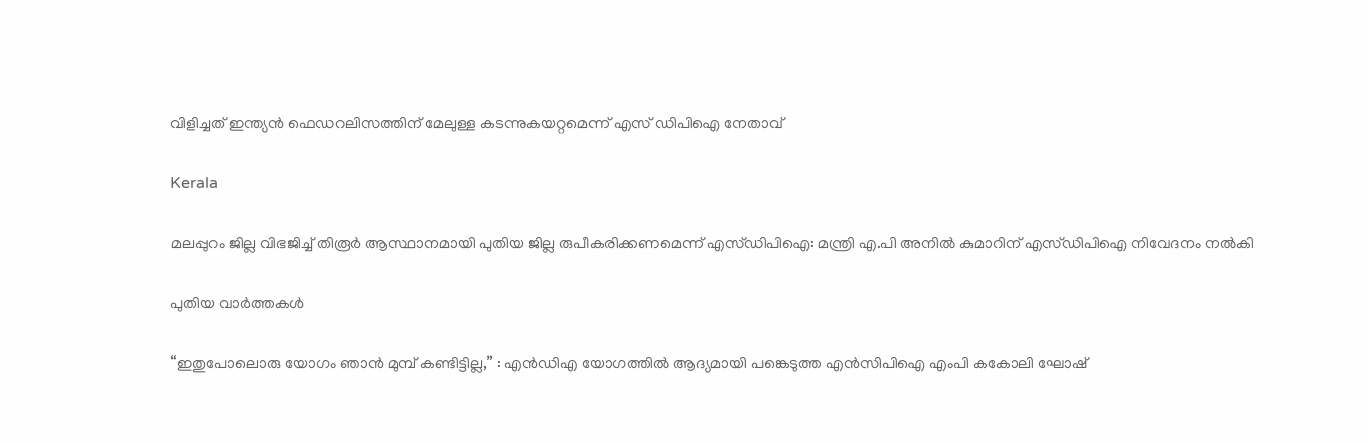വിളിച്ചത് ഇന്ത്യന്‍ ഫെഡറലിസത്തിന് മേലുള്ള കടന്നുകയറ്റമെന്ന് എസ് ഡിപിഐ നേതാവ്

Kerala

മലപ്പുറം ജില്ല വിഭജിച്ച് തിരൂർ ആസ്ഥാനമായി പുതിയ ജില്ല രുപീകരിക്കണമെന്ന് എസ്ഡിപിഐ: മന്ത്രി എ.പി അനിൽ കുമാറിന് എസ്ഡിപിഐ നിവേദനം നൽകി

പുതിയ വാര്‍ത്തകള്‍

“ഇതുപോലൊരു യോഗം ഞാൻ മുമ്പ് കണ്ടിട്ടില്ല,” : എൻ‌ഡി‌എ യോഗത്തിൽ ആദ്യമായി പങ്കെടുത്ത എൻ‌സി‌പി‌ഐ എംപി കകോലി ഘോഷ്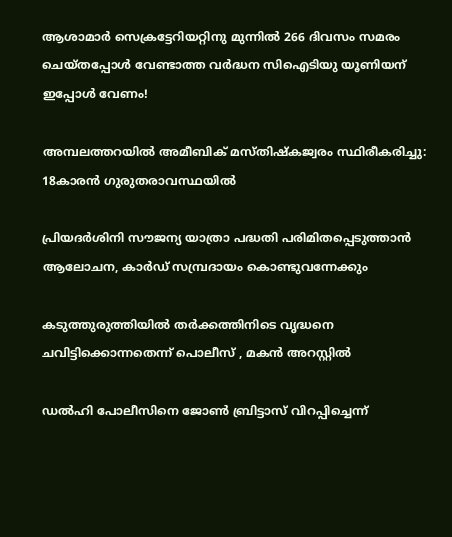ആശാമാര്‍ സെക്രട്ടേറിയറ്റിനു മുന്നില്‍ 266 ദിവസം സമരം ചെയ്തപ്പോള്‍ വേണ്ടാത്ത വര്‍ദ്ധന സിഐടിയു യൂണിയന് ഇപ്പോള്‍ വേണം!

അമ്പലത്തറയില്‍ അമീബിക് മസ്തിഷ്‌കജ്വരം സ്ഥിരീകരിച്ചു: 18കാരന്‍ ഗുരുതരാവസ്ഥയില്‍

പ്രിയദര്‍ശിനി സൗജന്യ യാത്രാ പദ്ധതി പരിമിതപ്പെടുത്താന്‍ ആലോചന, കാര്‍ഡ് സമ്പ്രദായം കൊണ്ടുവന്നേക്കും

കടുത്തുരുത്തിയില്‍ തര്‍ക്കത്തിനിടെ വൃദ്ധനെ ചവിട്ടിക്കൊന്നതെന്ന് പൊലീസ് , മകന്‍ അറസ്റ്റില്‍

ഡൽഹി പോലീസിനെ ജോൺ ബ്രിട്ടാസ് വിറപ്പിച്ചെന്ന്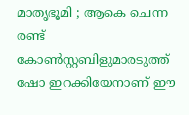മാതൃഭൂമി ; ആകെ ചെന്ന രണ്ട് കോണ്‍സ്റ്റബിളുമാരടുത്ത് ഷോ ഇറക്കിയേനാണ് ഈ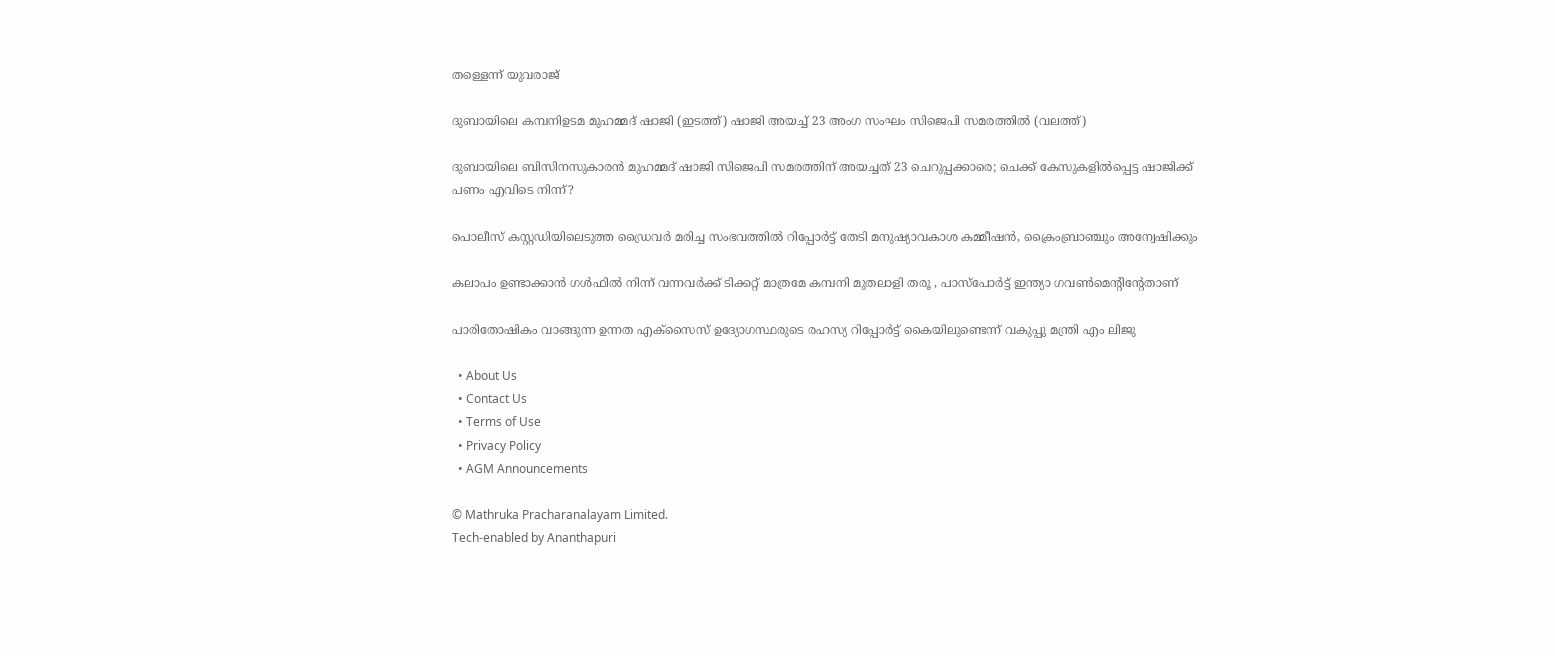തള്ളെന്ന് യുവരാജ്

ദുബായിലെ കമ്പനിഉടമ മുഹമ്മദ് ഷാജി (ഇടത്ത്) ഷാജി അയച്ച് 23 അംഗ സംഘം സിജെപി സമരത്തില്‍ (വലത്ത്)

ദുബായിലെ ബിസിനസുകാരന്‍ മുഹമ്മദ് ഷാജി സിജെപി സമരത്തിന് അയച്ചത് 23 ചെറുപ്പക്കാരെ; ചെക്ക് കേസുകളില്‍പ്പെട്ട ഷാജിക്ക് പണം എവിടെ നിന്ന്?

പൊലീസ് കസ്റ്റഡിയിലെടുത്ത ഡ്രൈവര്‍ മരിച്ച സംഭവത്തില്‍ റിപ്പോര്‍ട്ട് തേടി മനുഷ്യാവകാശ കമ്മീഷന്‍, ക്രൈംബ്രാഞ്ചും അന്വേഷിക്കും

കലാപം ഉണ്ടാക്കാൻ ഗൾഫിൽ നിന്ന് വന്നവർക്ക് ടിക്കറ്റ്‌ മാത്രമേ കമ്പനി മുതലാളി തരൂ , പാസ്പോർട്ട്‌ ഇന്ത്യാ ഗവൺമെന്റിന്റേതാണ്

പാരിതോഷികം വാങ്ങുന്ന ഉന്നത എക്‌സൈസ് ഉദ്യോഗസ്ഥരുടെ രഹസ്യ റിപ്പോര്‍ട്ട് കൈയിലുണ്ടെന്ന് വകുപ്പു മന്ത്രി എം ലിജു

  • About Us
  • Contact Us
  • Terms of Use
  • Privacy Policy
  • AGM Announcements

© Mathruka Pracharanalayam Limited.
Tech-enabled by Ananthapuri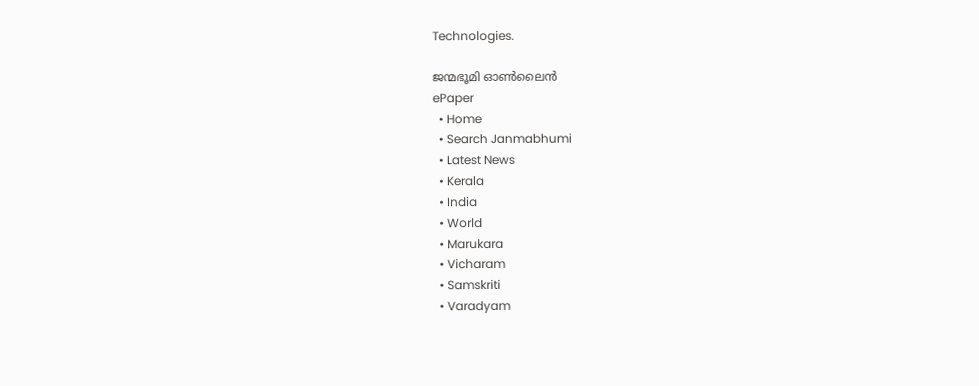Technologies.

ജന്മഭൂമി ഓണ്‍ലൈന്‍
ePaper
  • Home
  • Search Janmabhumi
  • Latest News
  • Kerala
  • India
  • World
  • Marukara
  • Vicharam
  • Samskriti
  • Varadyam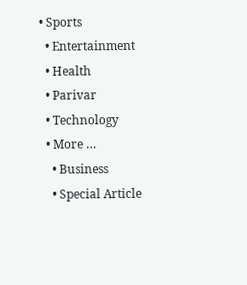• Sports
  • Entertainment
  • Health
  • Parivar
  • Technology
  • More …
    • Business
    • Special Article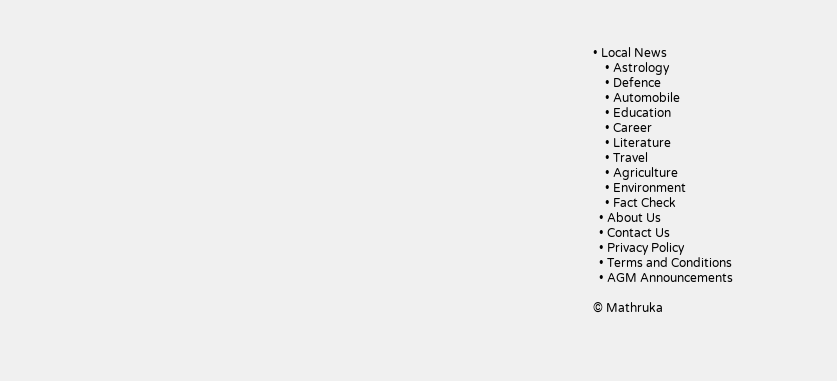• Local News
    • Astrology
    • Defence
    • Automobile
    • Education
    • Career
    • Literature
    • Travel
    • Agriculture
    • Environment
    • Fact Check
  • About Us
  • Contact Us
  • Privacy Policy
  • Terms and Conditions
  • AGM Announcements

© Mathruka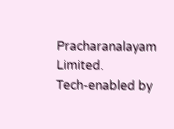Pracharanalayam Limited.
Tech-enabled by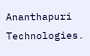Ananthapuri Technologies.